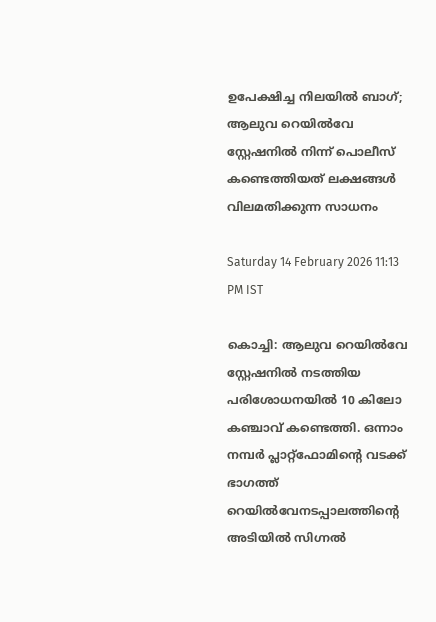ഉപേക്ഷിച്ച നിലയിൽ ബാഗ്; ആലുവ റെയിൽവേ സ്റ്റേഷനിൽ നിന്ന് പൊലീസ് കണ്ടെത്തിയത് ലക്ഷങ്ങൾ വിലമതിക്കുന്ന സാധനം

Saturday 14 February 2026 11:13 PM IST

കൊച്ചി: ആലുവ റെയിൽവേ സ്റ്റേഷനിൽ നടത്തിയ പരിശോധനയിൽ 10 കിലോ കഞ്ചാവ് കണ്ടെത്തി. ഒന്നാം നമ്പർ പ്ലാറ്റ്‌ഫോമിന്റെ വടക്ക് ഭാഗത്ത് റെയിൽവേനടപ്പാലത്തിന്റെ അടിയിൽ സിഗ്നൽ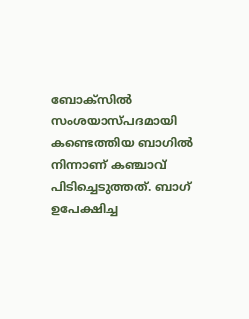ബോക്സിൽ സംശയാസ്പദമായി കണ്ടെത്തിയ ബാഗിൽ നിന്നാണ് കഞ്ചാവ് പിടിച്ചെടുത്തത്. ബാഗ് ഉപേക്ഷിച്ച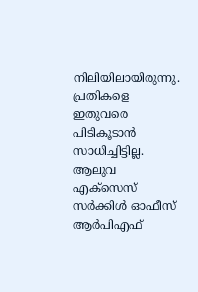നിലിയിലായിരുന്നു. പ്രതികളെ ഇതുവരെ പിടികൂടാൻ സാധിച്ചിട്ടില്ല. ആലുവ എക്‌സെസ് സർക്കിൾ ഓഫീസ് ആർപിഎഫ്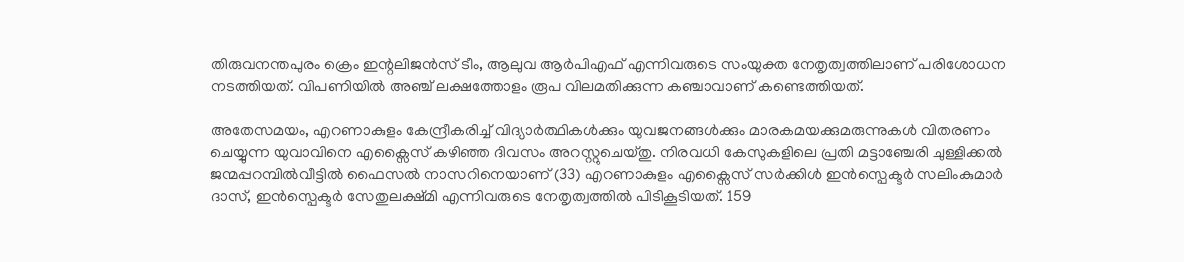തിരുവനന്തപുരം ക്രെം ഇന്റലിജൻസ് ടീം, ആലുവ ആർപിഎഫ് എന്നിവരുടെ സംയുക്ത നേതൃത്വത്തിലാണ് പരിശോധന നടത്തിയത്. വിപണിയിൽ അഞ്ച് ലക്ഷത്തോളം രൂപ വിലമതിക്കുന്ന കഞ്ചാവാണ് കണ്ടെത്തിയത്.

അതേസമയം, എറണാകുളം കേന്ദ്രീകരിച്ച് വിദ്യാ‌ർത്ഥികൾക്കും യുവജനങ്ങൾക്കും മാരകമയക്കുമരുന്നുകൾ വിതരണം ചെയ്യുന്ന യുവാവിനെ എക്സൈസ് കഴിഞ്ഞ ദിവസം അറസ്റ്റുചെയ്തു. നിരവധി കേസുകളിലെ പ്രതി മട്ടാഞ്ചേരി ചുള്ളിക്കൽ ജന്മപ്പറമ്പിൽവീട്ടിൽ ഫൈസൽ നാസറിനെയാണ് (33) എറണാകുളം എക്സൈസ് സർക്കിൾ ഇൻസ്പെക്ടർ സലിംകുമാർ ദാസ്, ഇൻസ്പെക്ടർ സേതുലക്ഷ്മി എന്നിവരുടെ നേതൃത്വത്തിൽ പിടികൂടിയത്. 159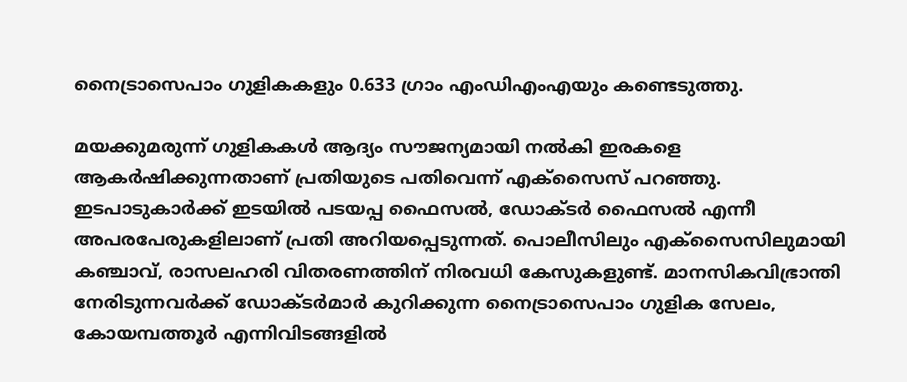നൈട്രാസെപാം ഗുളികകളും 0.633 ഗ്രാം എംഡിഎംഎയും കണ്ടെടുത്തു.

മയക്കുമരുന്ന് ഗുളികകൾ ആദ്യം സൗജന്യമായി നൽകി ഇരകളെ ആകർഷിക്കുന്നതാണ് പ്രതിയുടെ പതിവെന്ന് എക്സൈസ് പറഞ്ഞു. ഇടപാടുകാർക്ക് ഇടയിൽ പടയപ്പ ഫൈസൽ, ഡോക്ടർ ഫൈസൽ എന്നീ അപരപേരുകളിലാണ് പ്രതി അറിയപ്പെടുന്നത്. പൊലീസിലും എക്സൈസിലുമായി കഞ്ചാവ്, രാസലഹരി വിതരണത്തിന് നിരവധി കേസുകളുണ്ട്. മാനസികവിഭ്രാന്തി നേരിടുന്നവർക്ക് ഡോക്ടർമാർ കുറിക്കുന്ന നൈട്രാസെപാം ഗുളിക സേലം, കോയമ്പത്തൂർ എന്നിവിടങ്ങളിൽ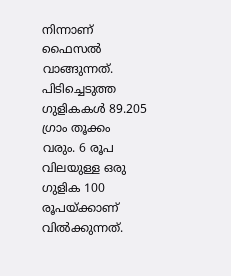നിന്നാണ് ഫൈസൽ വാങ്ങുന്നത്. പിടിച്ചെടുത്ത ഗുളികകൾ 89.205 ഗ്രാം തൂക്കം വരും. 6 രൂപ വിലയുള്ള ഒരു ഗുളിക 100 രൂപയ്ക്കാണ് വിൽക്കുന്നത്.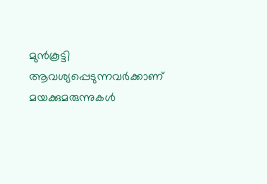മുൻകൂട്ടി ആവശ്യപ്പെടുന്നവർക്കാണ് മയക്കുമരുന്നുകൾ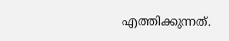എത്തിക്കുന്നത്.